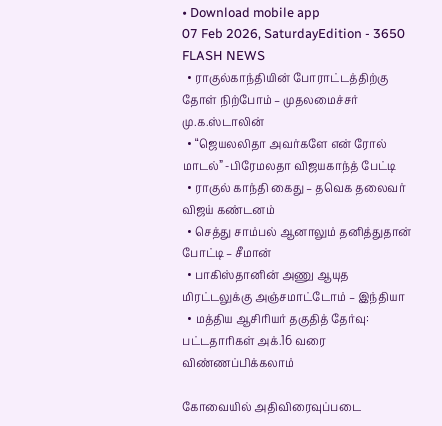• Download mobile app
07 Feb 2026, SaturdayEdition - 3650
FLASH NEWS
  • ராகுல்காந்தியின் போராட்டத்திற்கு தோள் நிற்போம் – முதலமைச்சர் மு.க.ஸ்டாலின்
  • “ஜெயலலிதா அவர்களே என் ரோல் மாடல்” -பிரேமலதா விஜயகாந்த் பேட்டி
  • ராகுல் காந்தி கைது – தவெக தலைவர் விஜய் கண்டனம்
  • செத்து சாம்பல் ஆனாலும் தனித்துதான் போட்டி – சீமான்
  • பாகிஸ்தானின் அணு ஆயுத மிரட்டலுக்கு அஞ்சமாட்டோம் – இந்தியா
  • மத்திய ஆசிரியர் தகுதித் தேர்வு: பட்டதாரிகள் அக்.16 வரை விண்ணப்பிக்கலாம்

கோவையில் அதிவிரைவுப்படை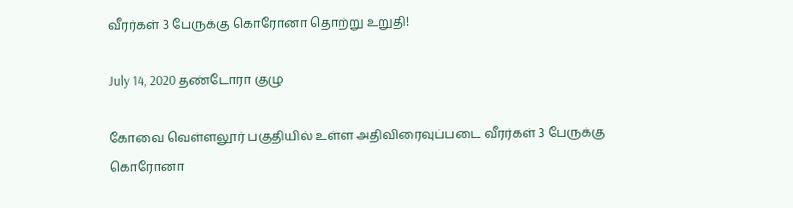வீரர்கள் 3 பேருக்கு கொரோனா தொற்று உறுதி!

July 14, 2020 தண்டோரா குழு

கோவை வெள்ளலூர் பகுதியில் உள்ள அதிவிரைவுப்படை வீரர்கள் 3 பேருக்கு கொரோனா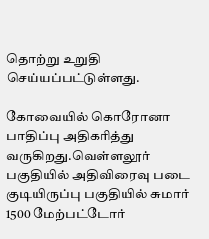தொற்று உறுதி செய்யப்பட்டுள்ளது.

கோவையில் கொரோனா பாதிப்பு அதிகரித்து வருகிறது.வெள்ளலூர் பகுதியில் அதிவிரைவு படை குடியிருப்பு பகுதியில் சுமார் 1500 மேற்பட்டோர்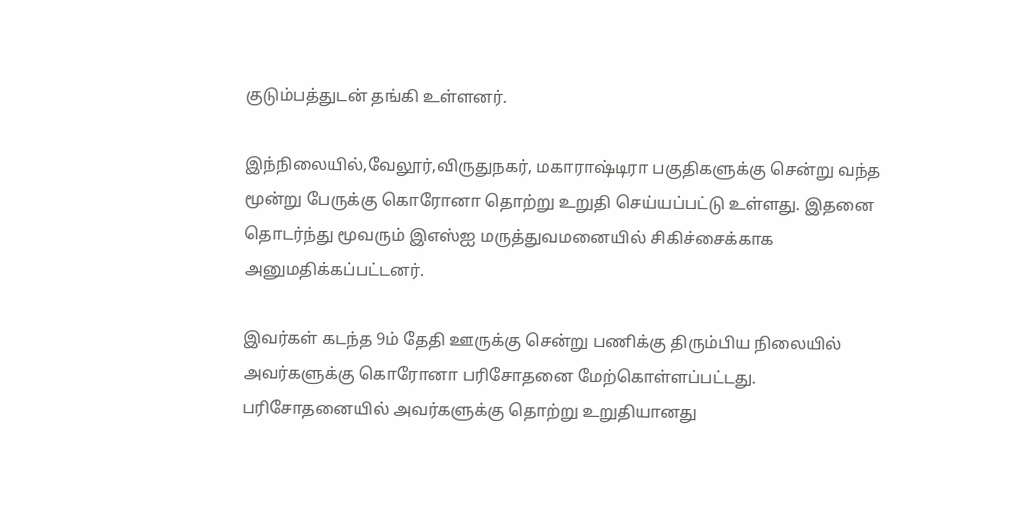குடும்பத்துடன் தங்கி உள்ளனர்.

இந்நிலையில்,வேலூர்,விருதுநகர், மகாராஷ்டிரா பகுதிகளுக்கு சென்று வந்த மூன்று பேருக்கு கொரோனா தொற்று உறுதி செய்யப்பட்டு உள்ளது. இதனை தொடர்ந்து மூவரும் இஎஸ்ஐ மருத்துவமனையில் சிகிச்சைக்காக அனுமதிக்கப்பட்டனர்.

இவர்கள் கடந்த 9ம் தேதி ஊருக்கு சென்று பணிக்கு திரும்பிய நிலையில் அவர்களுக்கு கொரோனா பரிசோதனை மேற்கொள்ளப்பட்டது.
பரிசோதனையில் அவர்களுக்கு தொற்று உறுதியானது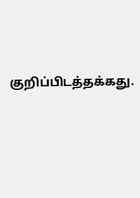குறிப்பிடத்தக்கது.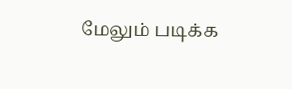மேலும் படிக்க